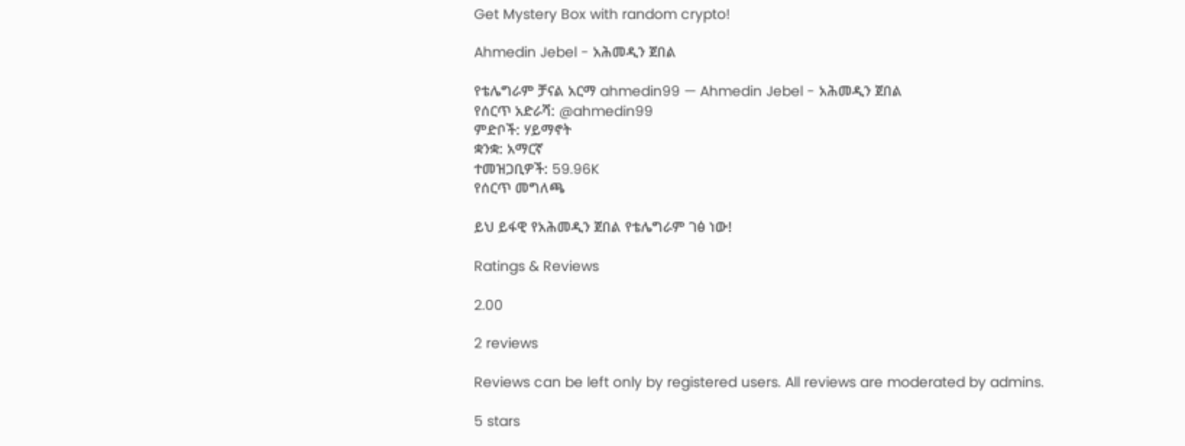Get Mystery Box with random crypto!

Ahmedin Jebel - አሕመዲን ጀበል

የቴሌግራም ቻናል አርማ ahmedin99 — Ahmedin Jebel - አሕመዲን ጀበል
የሰርጥ አድራሻ: @ahmedin99
ምድቦች: ሃይማኖት
ቋንቋ: አማርኛ
ተመዝጋቢዎች: 59.96K
የሰርጥ መግለጫ

ይህ ይፋዊ የአሕመዲን ጀበል የቴሌግራም ገፅ ነው!

Ratings & Reviews

2.00

2 reviews

Reviews can be left only by registered users. All reviews are moderated by admins.

5 stars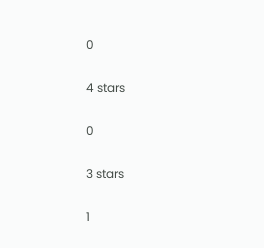0

4 stars

0

3 stars

1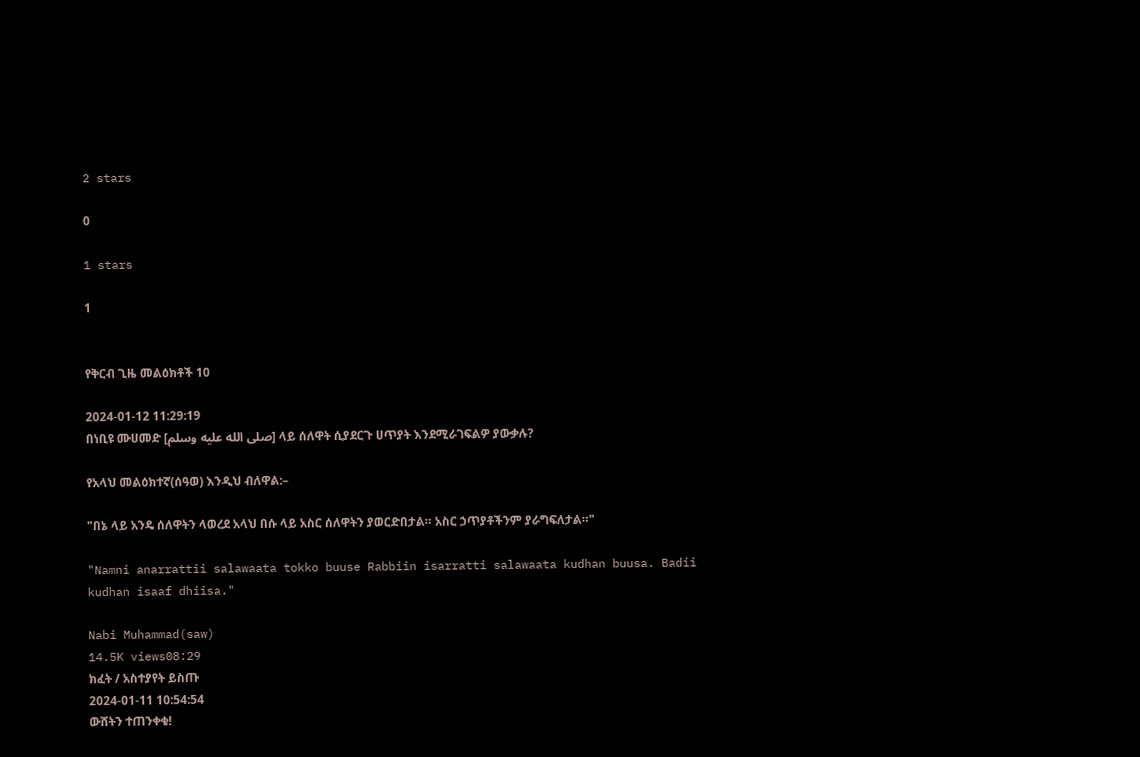2 stars

0

1 stars

1


የቅርብ ጊዜ መልዕክቶች 10

2024-01-12 11:29:19
በነቢዩ ሙሀመድ [صلى الله عليه وسلم] ላይ ሰለዋት ሲያደርጉ ሀጥያት እንደሚራገፍልዎ ያውቃሉ?

የአላህ መልዕክተኛ(ሰዓወ) እንዲህ ብለዋል:–

"በኔ ላይ አንዴ ሰለዋትን ላወረደ አላህ በሱ ላይ አስር ሰለዋትን ያወርድበታል። አስር ኃጥያቶችንም ያራግፍለታል።"

"Namni anarrattii salawaata tokko buuse Rabbiin isarratti salawaata kudhan buusa. Badii kudhan isaaf dhiisa."

Nabi Muhammad(saw)
14.5K views08:29
ክፈት / አስተያየት ይስጡ
2024-01-11 10:54:54
ውሸትን ተጠንቀቁ!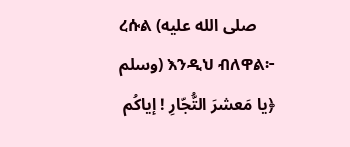ረሱል (صلى الله عليه وسلم) እንዲህ ብለዋል፦
﴿يا مَعشرَ التُّجّارِ ! إياكُم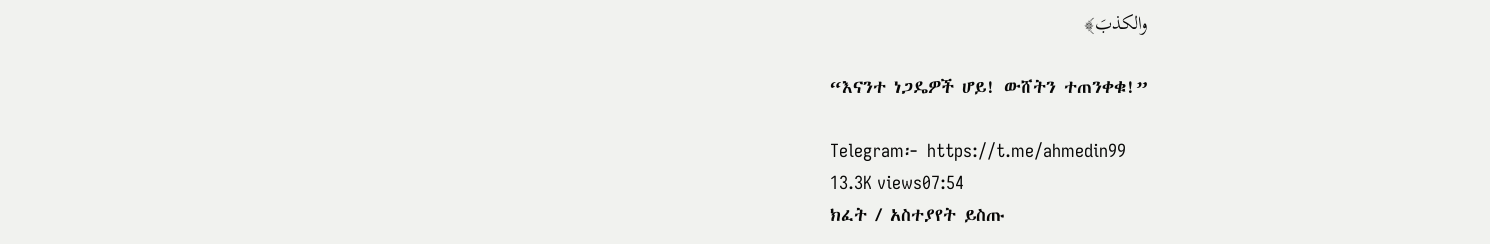والكذبَ﴾

“እናንተ ነጋዴዎች ሆይ! ውሸትን ተጠንቀቁ!”

Telegram፦ https://t.me/ahmedin99
13.3K views07:54
ክፈት / አስተያየት ይስጡ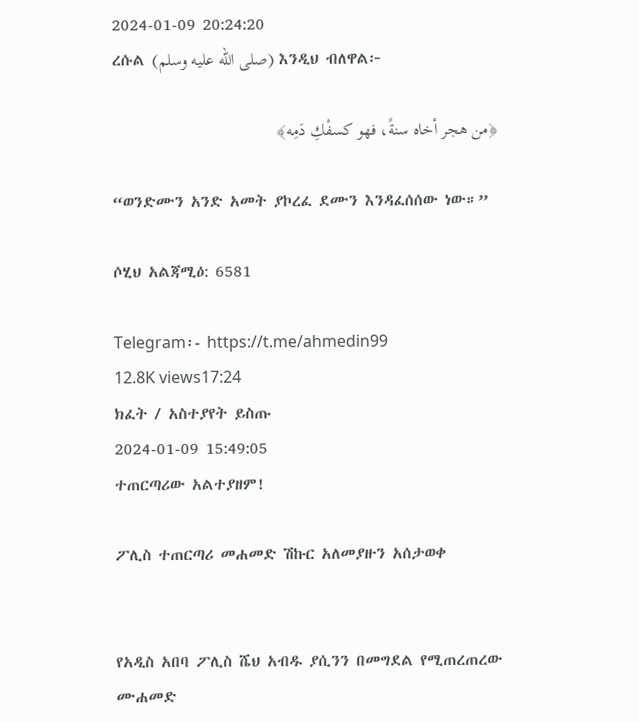2024-01-09 20:24:20
ረሱል (صلى الله عليه وسلم) እንዲህ ብለዋል፦

﴿من هجر أخاه سنةً، فهو كسفْكِ دَمِه﴾

“ወንድሙን አንድ አመት ያኮረፈ ደሙን እንዳፈሰሰው ነው።”

ሶሂህ አልጃሚዕ: 6581

Telegram፡‐ https://t.me/ahmedin99
12.8K views17:24
ክፈት / አስተያየት ይስጡ
2024-01-09 15:49:05
ተጠርጣሪው አልተያዘም!

ፖሊስ ተጠርጣሪ መሐመድ ሽኩር አለመያዙን አሰታወቀ


የአዲስ አበባ ፖሊስ ሼህ አብዱ ያሲንን በመግደል የሚጠረጠረው ሙሐመድ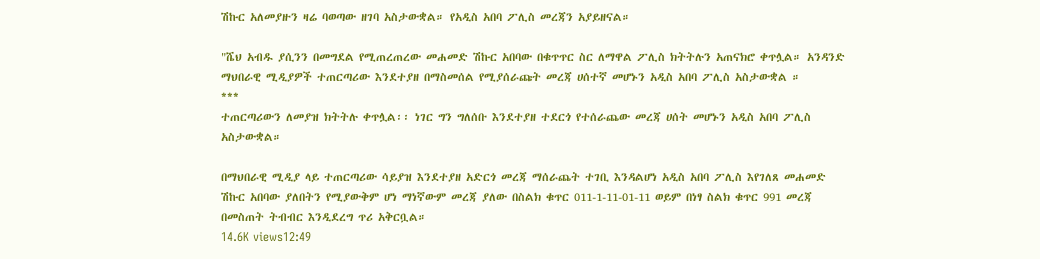ሽኩር አለመያዙን ዛሬ ባወጣው ዘገባ አስታውቋል። የአዲስ አበባ ፖሊስ መረጃን አያይዘናል።

"ሼህ አብዱ ያሲንን በመግደል የሚጠረጠረው መሐመድ ሽኩር አበባው በቁጥጥር ስር ለማዋል ፖሊስ ክትትሉን አጠናክሮ ቀጥሏል። አንዳንድ ማህበራዊ ሚዲያዎች ተጠርጣሪው እንደተያዘ በማስመሰል የሚያሰራጩት መረጃ ሀሰተኛ መሆኑን አዲስ አበባ ፖሊስ አስታውቋል ።
***
ተጠርጣሪውን ለመያዝ ክትትሉ ቀጥሏል፡፡ ነገር ግን ግለሰቡ እንደተያዘ ተደርጎ የተሰራጨው መረጃ ሀሰት መሆኑን አዲስ አበባ ፖሊስ አስታውቋል።

በማህበራዊ ሚዲያ ላይ ተጠርጣሪው ሳይያዝ እንደተያዘ አድርጎ መረጃ ማሰራጨት ተገቢ እንዳልሆነ አዲስ አበባ ፖሊስ እየገለጸ መሐመድ ሽኩር አበባው ያለበትን የሚያውቅም ሆነ ማነኛውም መረጃ ያለው በስልክ ቁጥር 011-1-11-01-11 ወይም በነፃ ስልክ ቁጥር 991 መረጃ በመስጠት ትብብር እንዲደረግ ጥሪ አቅርቧል።
14.6K views12:49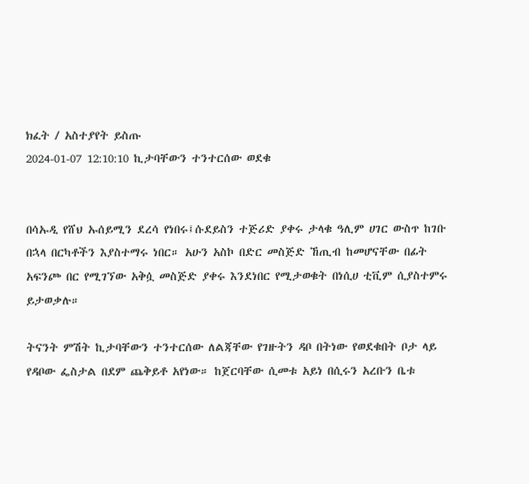ክፈት / አስተያየት ይስጡ
2024-01-07 12:10:10 ኪታባቸውን ተንተርሰው ወደቁ


በሳኡዲ የሸህ ኡሰይሚን ደረሳ የነበሩ፤ሱደይስን ተጅሪድ ያቀሩ ታላቁ ዓሊም ሀገር ውስጥ ከገቡ በኋላ በርካቶችን እያስተማሩ ነበር። አሁን አስኮ በድር መስጅድ ኸጢብ ከመሆናቸው በፊት አፍንጮ በር የሚገኘው አቅሷ መስጅድ ያቀሩ እንደነበር የሚታወቁት በነሲሀ ቲቪም ሲያስተምሩ ይታወቃሉ።

ትናንት ምሽት ኪታባቸውን ተንተርሰው ለልጃቸው የገዙትን ዳቦ በትነው የወደቁበት ቦታ ላይ የዳቦው ፌስታል በደም ጨቅይቶ አየነው። ከጀርባቸው ሲመቱ አይነ በሲሩን አረቡን ቤቱ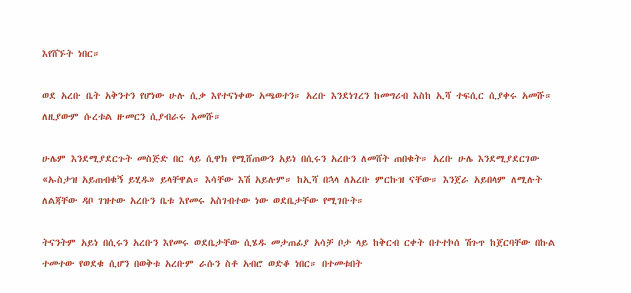እየሸኙት ነበር።

ወደ አረቡ ቤት አቅንተን የሆነው ሁሉ ሲቃ እየተናነቀው አጫወተን። አረቡ እንደነገረን ከመግሪብ እስከ ኢሻ ተፍሲር ሲያቀሩ አመሹ። ለዚያውም ሱረቱል ዙመርን ሲያብራሩ አመሹ።

ሁሌም እንደሚያደርጉት መስጅድ በር ላይ ሲዋክ የሚሸጠውን አይነ በሲሩን አረቡን ለመሸት ጠበቁት። አረቡ ሁሌ እንደሚያደርገው «ኡስታዝ አይጠብቁኝ ይሂዱ» ይላቸዋል። እሳቸው እሽ አይሉም። ከኢሻ በኋላ ለአረቡ ምርኩዝ ናቸው። እንጀራ አይበላም ለሚሉት ለልጃቸው ዳቦ ገዝተው አረቡን ቤቱ እየመሩ አስገብተው ነው ወደቤታቸው የሚገቡት።

ትናንትም አይነ በሲሩን አረቡን እየመሩ ወደቤታቸው ሲሄዱ መታጠፊያ አሳቻ ቦታ ላይ ከቅርብ ርቀት በተተኮሰ ሽጉጥ ከጀርባቸው በኩል ተመተው የወደቁ ሲሆን በወቅቱ አረቡም ራሱን ስቶ አብሮ ወድቆ ነበር። በተመቱበት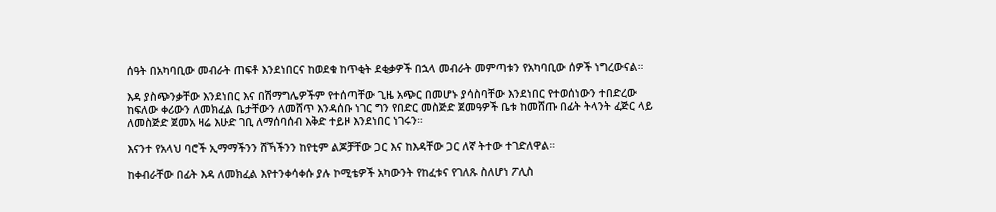ሰዓት በአካባቢው መብራት ጠፍቶ እንደነበርና ከወደቁ ከጥቂት ደቂቃዎች በኋላ መብራት መምጣቱን የአካባቢው ሰዎች ነግረውናል።

እዳ ያስጭንቃቸው እንደነበር እና በሽማግሌዎችም የተሰጣቸው ጊዜ አጭር በመሆኑ ያሳስባቸው እንደነበር የተወሰነውን ተበድረው ከፍለው ቀሪውን ለመክፈል ቤታቸውን ለመሸጥ እንዳሰቡ ነገር ግን የበድር መስጅድ ጀመዓዎች ቤቱ ከመሸጡ በፊት ትላንት ፈጅር ላይ ለመስጅድ ጀመአ ዛሬ እሁድ ገቢ ለማሰባሰብ እቅድ ተይዞ እንደነበር ነገሩን።

እናንተ የአላህ ባሮች ኢማማችንን ሸኻችንን ከየቲም ልጆቻቸው ጋር እና ከእዳቸው ጋር ለኛ ትተው ተገድለዋል።

ከቀብራቸው በፊት እዳ ለመክፈል እየተንቀሳቀሱ ያሉ ኮሚቴዎች አካውንት የከፈቱና የገለጹ ስለሆነ ፖሊስ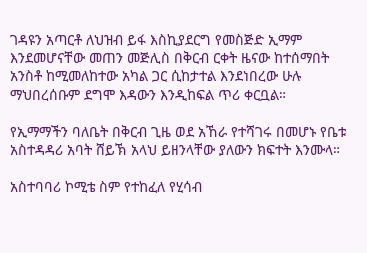ገዳዩን አጣርቶ ለህዝብ ይፋ እስኪያደርግ የመስጅድ ኢማም እንደመሆናቸው መጠን መጅሊስ በቅርብ ርቀት ዜናው ከተሰማበት አንስቶ ከሚመለከተው አካል ጋር ሲከታተል እንደነበረው ሁሉ ማህበረሰቡም ደግሞ እዳውን እንዲከፍል ጥሪ ቀርቧል።

የኢማማችን ባለቤት በቅርብ ጊዜ ወደ አኸራ የተሻገሩ በመሆኑ የቤቱ አስተዳዳሪ አባት ሸይኽ አላህ ይዘንላቸው ያለውን ክፍተት እንሙላ።

አስተባባሪ ኮሚቴ ስም የተከፈለ የሂሳብ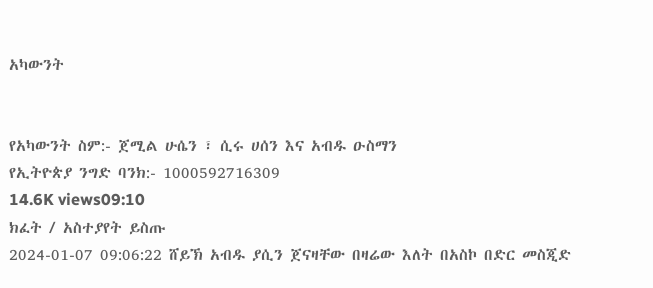አካውንት


የአካውንት ስም:- ጀሚል ሁሴን ፣ ሲሩ ሀሰን እና አብዱ ዑስማን
የኢትዮጵያ ንግድ ባንክ:- 1000592716309
14.6K views09:10
ክፈት / አስተያየት ይስጡ
2024-01-07 09:06:22 ሸይኽ አብዱ ያሲን ጀናዛቸው በዛሬው እለት በአስኮ በድር መስጂድ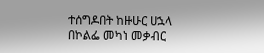ተሰግዶበት ከዙሁር ሀኋላ በኮልፌ መካነ መቃብር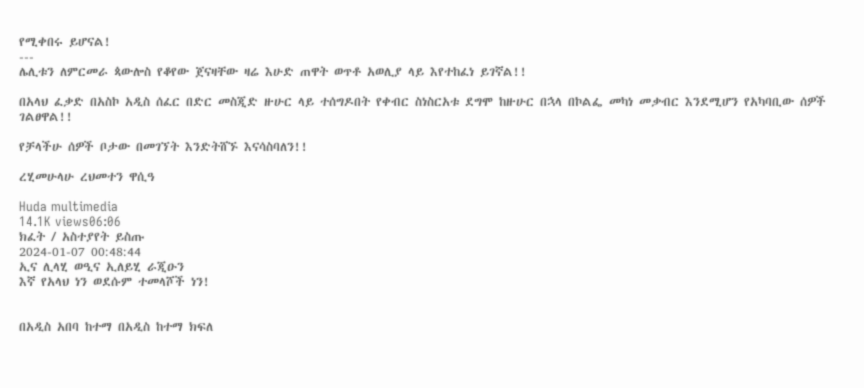የሚቀበሩ ይሆናል!
---
ሌሊቱን ለምርመራ ጳውሎስ የቆየው ጀናዛቸው ዛሬ እሁድ ጠዋት ወጥቶ አወሊያ ላይ እየተከፈነ ይገኛል!!

በአላህ ፈቃድ በአስኮ አዲስ ሰፈር በድር መስጂድ ዙሁር ላይ ተሰግዶበት የቀብር ስነስርአቱ ደግሞ ከዙሁር በኋላ በኮልፌ መካነ መቃብር እንደሚሆን የአካባቢው ሰዎች ገልፀዋል!!

የቻላችሁ ሰዎች ቦታው በመገኘት እንድትሸኙ እናሳስባለን!!

ረሂመሁላሁ ረህመተን ዋሲዓ

Huda multimedia
14.1K views06:06
ክፈት / አስተያየት ይስጡ
2024-01-07 00:48:44
ኢና ሊላሂ ወዒና ኢለይሂ ራጂዑን
እኛ የአላህ ነን ወደሱም ተመላሾች ነን!


በአዲስ አበባ ከተማ በአዲስ ከተማ ክፍለ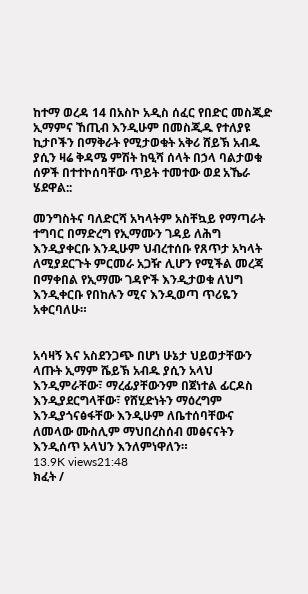ከተማ ወረዳ 14 በአስኮ አዲስ ሰፈር የበድር መስጂድ ኢማምና ኸጢብ እንዲሁም በመስጂዱ የተለያዩ ኪታቦችን በማቅራት የሚታወቁት አቅሪ ሸይኽ አብዱ ያሲን ዛሬ ቅዳሜ ምሽት ከዒሻ ሰላት በኃላ ባልታወቁ ሰዎች በተተኮሰባቸው ጥይት ተመተው ወደ አኼራ ሄደዋል::

መንግስትና ባለድርሻ አካላትም አስቸኳይ የማጣራት ተግባር በማድረግ የኢማሙን ገዳይ ለሕግ እንዲያቀርቡ እንዲሁም ህብረተሰቡ የጸጥታ አካላት ለሚያደርጉት ምርመራ አጋዥ ሊሆን የሚችል መረጃ በማቀበል የኢማሙ ገዳዮች እንዲታወቁ ለህግ እንዲቀርቡ የበከሉን ሚና እንዲወጣ ጥሪዬን አቀርባለሁ።


አሳዛኝ እና አስደንጋጭ በሆነ ሁኔታ ህይወታቸውን ላጡት ኢማም ሼይኽ አብዱ ያሲን አላህ እንዲምራቸው፣ ማረፊያቸውንም በጀነተል ፊርዶስ እንዲያደርግላቸው፣ የሸሂድነትን ማዕረግም እንዲያጎናፅፋቸው እንዲሁም ለቤተሰባቸውና ለመላው ሙስሊም ማህበረስሰብ መፅናናትን እንዲሰጥ አላህን እንለምነዋለን።
13.9K views21:48
ክፈት /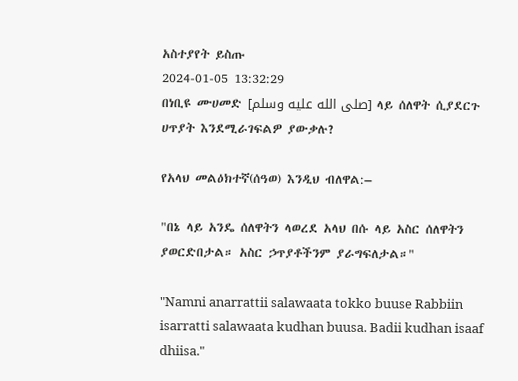አስተያየት ይስጡ
2024-01-05 13:32:29
በነቢዩ ሙሀመድ [صلى الله عليه وسلم] ላይ ሰለዋት ሲያደርጉ ሀጥያት እንደሚራገፍልዎ ያውቃሉ?

የአላህ መልዕክተኛ(ሰዓወ) እንዲህ ብለዋል:–

"በኔ ላይ አንዴ ሰለዋትን ላወረደ አላህ በሱ ላይ አስር ሰለዋትን ያወርድበታል። አስር ኃጥያቶችንም ያራግፍለታል።"

"Namni anarrattii salawaata tokko buuse Rabbiin isarratti salawaata kudhan buusa. Badii kudhan isaaf dhiisa."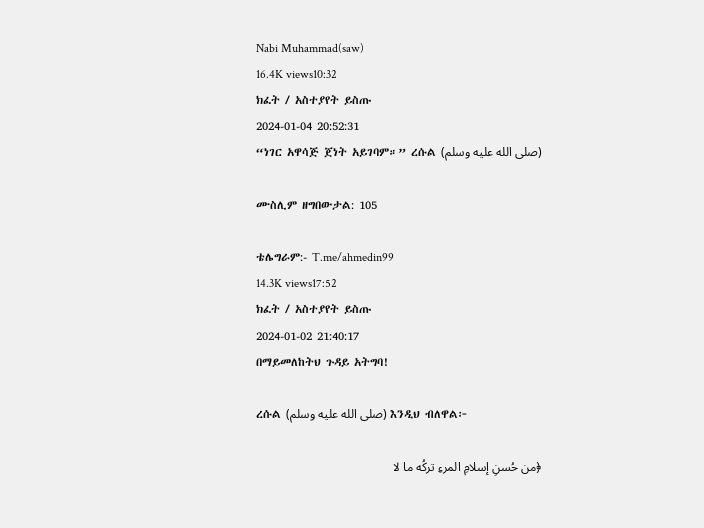Nabi Muhammad(saw)
16.4K views10:32
ክፈት / አስተያየት ይስጡ
2024-01-04 20:52:31
“ነገር አዋሳጅ ጀነት አይገባም።” ረሱል (صلى الله عليه وسلم)

ሙስሊም ዘግበውታል: 105

ቴሌግራም:- T.me/ahmedin99
14.3K views17:52
ክፈት / አስተያየት ይስጡ
2024-01-02 21:40:17
በማይመለከትህ ጉዳይ አትግባ!

ረሱል (صلى الله عليه وسلم) እንዲህ ብለዋል፦

﴿من حُسنِ إسلامِ المرءِ تركُه ما لا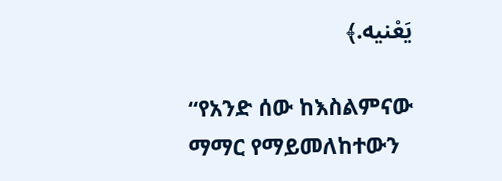يَعْنيه.﴾

“የአንድ ሰው ከእስልምናው ማማር የማይመለከተውን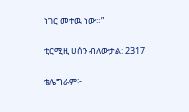ነገር መተዉ ነው።”

ቲርሚዚ ሀሰን ብለውታል: 2317

ቴሌግራም፦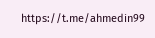https://t.me/ahmedin99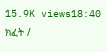15.9K views18:40
ክፈት /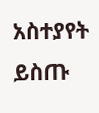አስተያየት ይስጡ